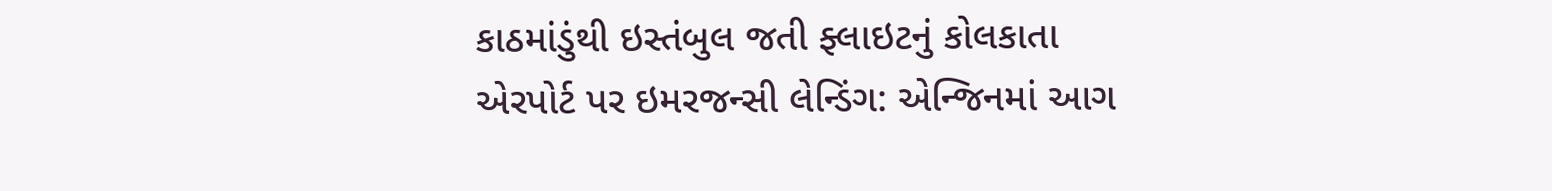કાઠમાંડુંથી ઇસ્તંબુલ જતી ફ્લાઇટનું કોલકાતા એરપોર્ટ પર ઇમરજન્સી લેન્ડિંગ: એન્જિનમાં આગ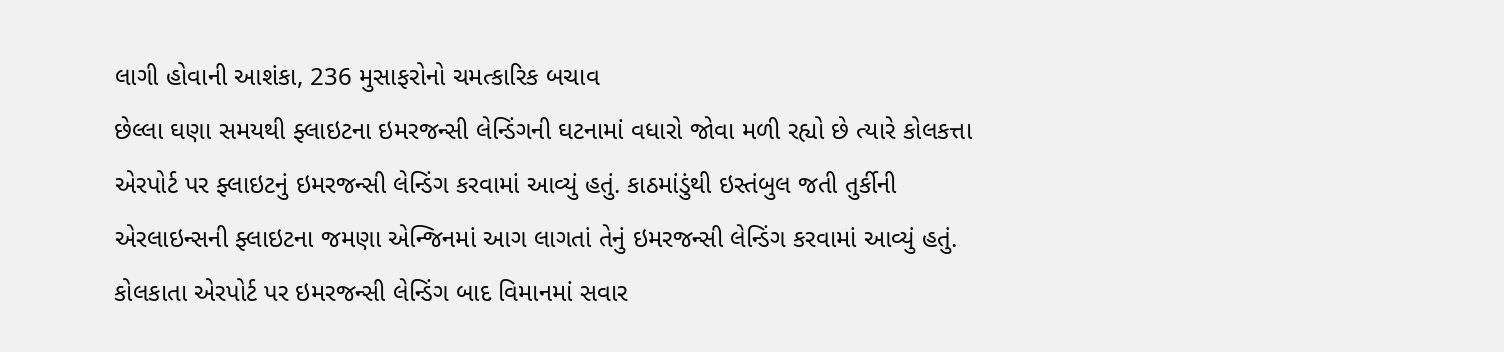લાગી હોવાની આશંકા, 236 મુસાફરોનો ચમત્કારિક બચાવ
છેલ્લા ઘણા સમયથી ફ્લાઇટના ઇમરજન્સી લેન્ડિંગની ઘટનામાં વધારો જોવા મળી રહ્યો છે ત્યારે કોલકત્તા એરપોર્ટ પર ફ્લાઇટનું ઇમરજન્સી લેન્ડિંગ કરવામાં આવ્યું હતું. કાઠમાંડુંથી ઇસ્તંબુલ જતી તુર્કીની એરલાઇન્સની ફ્લાઇટના જમણા એન્જિનમાં આગ લાગતાં તેનું ઇમરજન્સી લેન્ડિંગ કરવામાં આવ્યું હતું. કોલકાતા એરપોર્ટ પર ઇમરજન્સી લેન્ડિંગ બાદ વિમાનમાં સવાર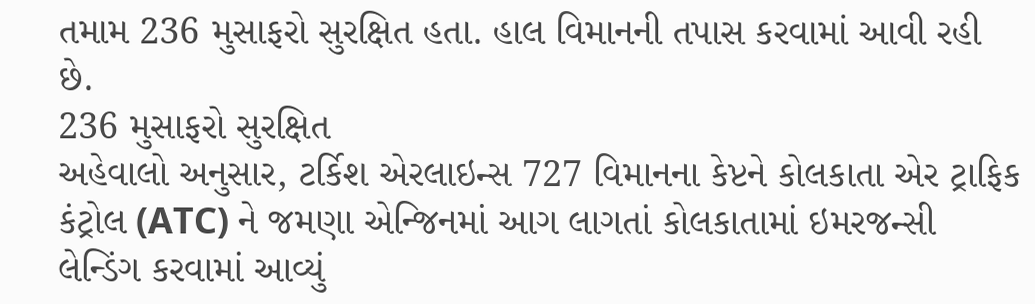તમામ 236 મુસાફરો સુરક્ષિત હતા. હાલ વિમાનની તપાસ કરવામાં આવી રહી છે.
236 મુસાફરો સુરક્ષિત
અહેવાલો અનુસાર, ટર્કિશ એરલાઇન્સ 727 વિમાનના કેપ્ટને કોલકાતા એર ટ્રાફિક કંટ્રોલ (ATC) ને જમણા એન્જિનમાં આગ લાગતાં કોલકાતામાં ઇમરજન્સી લેન્ડિંગ કરવામાં આવ્યું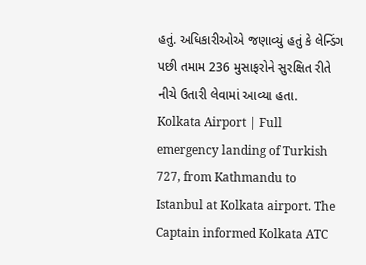હતું. અધિકારીઓએ જણાવ્યું હતું કે લેન્ડિંગ પછી તમામ 236 મુસાફરોને સુરક્ષિત રીતે નીચે ઉતારી લેવામાં આવ્યા હતા.
Kolkata Airport | Full emergency landing of Turkish 727, from Kathmandu to Istanbul at Kolkata airport. The Captain informed Kolkata ATC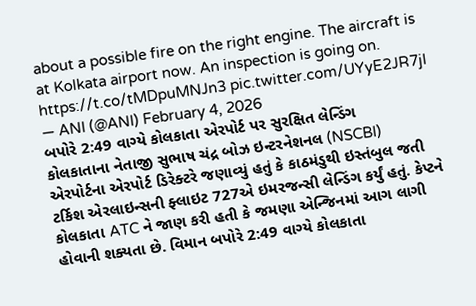about a possible fire on the right engine. The aircraft is at Kolkata airport now. An inspection is going on. https://t.co/tMDpuMNJn3 pic.twitter.com/UYyE2JR7jI
— ANI (@ANI) February 4, 2026
બપોરે 2:49 વાગ્યે કોલકાતા એરપોર્ટ પર સુરક્ષિત લેન્ડિંગ
કોલકાતાના નેતાજી સુભાષ ચંદ્ર બોઝ ઇન્ટરનેશનલ (NSCBI) એરપોર્ટના એરપોર્ટ ડિરેક્ટરે જણાવ્યું હતું કે કાઠમંડુથી ઇસ્તંબુલ જતી ટર્કિશ એરલાઇન્સની ફ્લાઇટ 727એ ઇમરજન્સી લેન્ડિંગ કર્યું હતું. કેપ્ટને કોલકાતા ATC ને જાણ કરી હતી કે જમણા એન્જિનમાં આગ લાગી હોવાની શક્યતા છે. વિમાન બપોરે 2:49 વાગ્યે કોલકાતા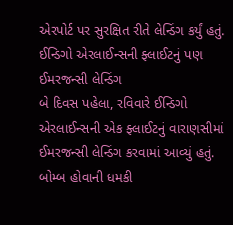એરપોર્ટ પર સુરક્ષિત રીતે લેન્ડિંગ કર્યું હતું.
ઈન્ડિગો એરલાઈન્સની ફ્લાઈટનું પણ ઈમરજન્સી લેન્ડિંગ
બે દિવસ પહેલા, રવિવારે ઈન્ડિગો એરલાઈન્સની એક ફ્લાઈટનું વારાણસીમાં ઈમરજન્સી લેન્ડિંગ કરવામાં આવ્યું હતું. બોમ્બ હોવાની ધમકી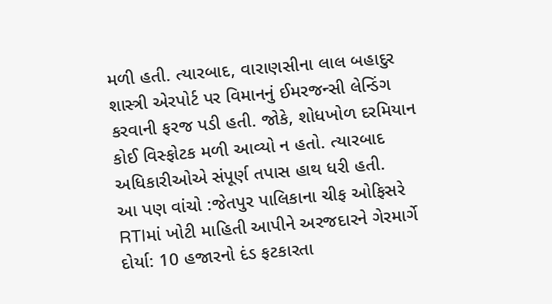મળી હતી. ત્યારબાદ, વારાણસીના લાલ બહાદુર શાસ્ત્રી એરપોર્ટ પર વિમાનનું ઈમરજન્સી લેન્ડિંગ કરવાની ફરજ પડી હતી. જોકે, શોધખોળ દરમિયાન કોઈ વિસ્ફોટક મળી આવ્યો ન હતો. ત્યારબાદ અધિકારીઓએ સંપૂર્ણ તપાસ હાથ ધરી હતી.
આ પણ વાંચો :જેતપુર પાલિકાના ચીફ ઓફિસરે RTIમાં ખોટી માહિતી આપીને અરજદારને ગેરમાર્ગે દોર્યા: 10 હજારનો દંડ ફટકારતા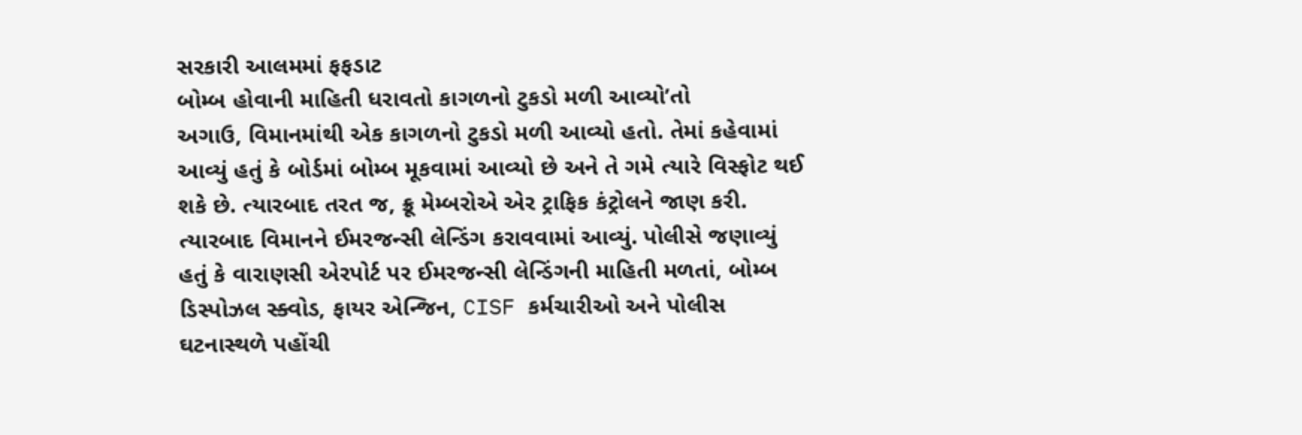સરકારી આલમમાં ફફડાટ
બોમ્બ હોવાની માહિતી ધરાવતો કાગળનો ટુકડો મળી આવ્યો’તો
અગાઉ, વિમાનમાંથી એક કાગળનો ટુકડો મળી આવ્યો હતો. તેમાં કહેવામાં આવ્યું હતું કે બોર્ડમાં બોમ્બ મૂકવામાં આવ્યો છે અને તે ગમે ત્યારે વિસ્ફોટ થઈ શકે છે. ત્યારબાદ તરત જ, ક્રૂ મેમ્બરોએ એર ટ્રાફિક કંટ્રોલને જાણ કરી. ત્યારબાદ વિમાનને ઈમરજન્સી લેન્ડિંગ કરાવવામાં આવ્યું. પોલીસે જણાવ્યું હતું કે વારાણસી એરપોર્ટ પર ઈમરજન્સી લેન્ડિંગની માહિતી મળતાં, બોમ્બ ડિસ્પોઝલ સ્ક્વોડ, ફાયર એન્જિન, CISF કર્મચારીઓ અને પોલીસ ઘટનાસ્થળે પહોંચી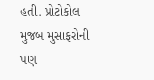હતી. પ્રોટોકોલ મુજબ મુસાફરોની પણ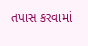તપાસ કરવામાં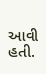આવી હતી.